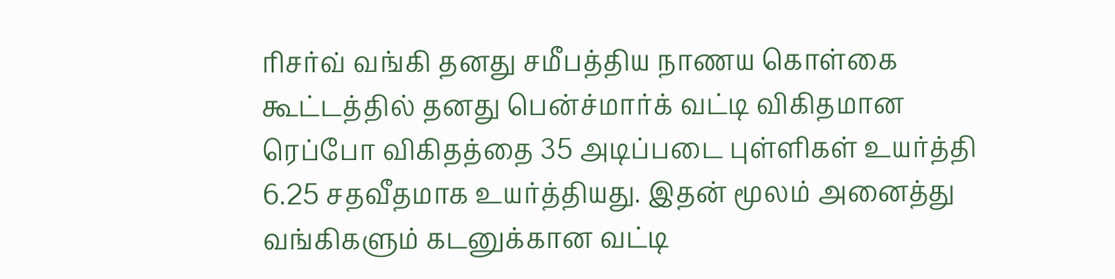ரிசர்வ் வங்கி தனது சமீபத்திய நாணய கொள்கை கூட்டத்தில் தனது பென்ச்மார்க் வட்டி விகிதமான ரெப்போ விகிதத்தை 35 அடிப்படை புள்ளிகள் உயர்த்தி 6.25 சதவீதமாக உயர்த்தியது. இதன் மூலம் அனைத்து வங்கிகளும் கடனுக்கான வட்டி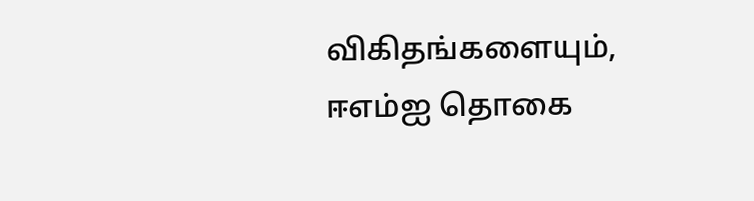விகிதங்களையும், ஈஎம்ஐ தொகை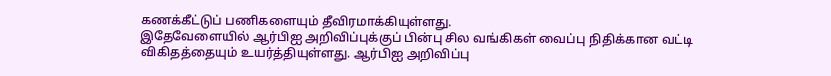கணக்கீட்டுப் பணிகளையும் தீவிரமாக்கியுள்ளது.
இதேவேளையில் ஆர்பிஐ அறிவிப்புக்குப் பின்பு சில வங்கிகள் வைப்பு நிதிக்கான வட்டி விகிதத்தையும் உயர்த்தியுள்ளது. ஆர்பிஐ அறிவிப்பு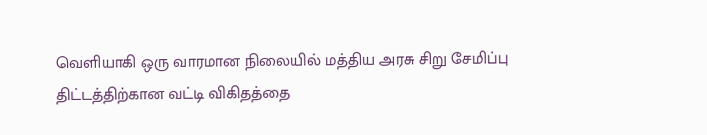வெளியாகி ஒரு வாரமான நிலையில் மத்திய அரசு சிறு சேமிப்பு திட்டத்திற்கான வட்டி விகிதத்தை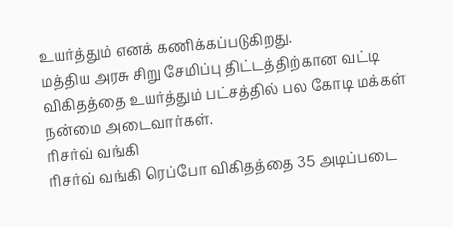உயர்த்தும் எனக் கணிக்கப்படுகிறது.
மத்திய அரசு சிறு சேமிப்பு திட்டத்திற்கான வட்டி விகிதத்தை உயர்த்தும் பட்சத்தில் பல கோடி மக்கள் நன்மை அடைவார்கள்.
ரிசர்வ் வங்கி
ரிசர்வ் வங்கி ரெப்போ விகிதத்தை 35 அடிப்படை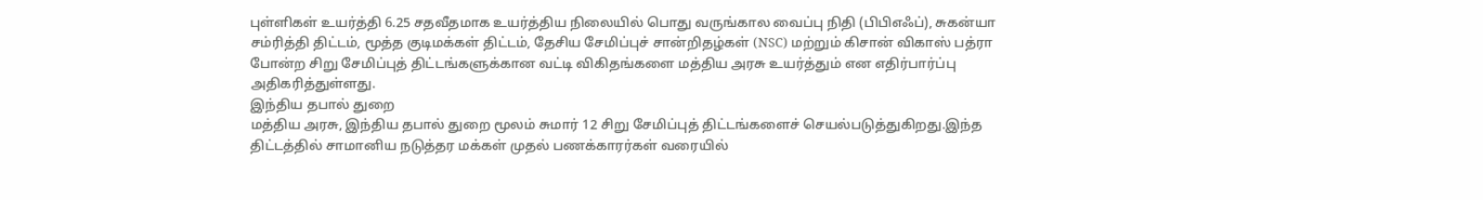புள்ளிகள் உயர்த்தி 6.25 சதவீதமாக உயர்த்திய நிலையில் பொது வருங்கால வைப்பு நிதி (பிபிஎஃப்), சுகன்யா சம்ரித்தி திட்டம், மூத்த குடிமக்கள் திட்டம், தேசிய சேமிப்புச் சான்றிதழ்கள் (NSC) மற்றும் கிசான் விகாஸ் பத்ரா போன்ற சிறு சேமிப்புத் திட்டங்களுக்கான வட்டி விகிதங்களை மத்திய அரசு உயர்த்தும் என எதிர்பார்ப்பு அதிகரித்துள்ளது.
இந்திய தபால் துறை
மத்திய அரசு, இந்திய தபால் துறை மூலம் சுமார் 12 சிறு சேமிப்புத் திட்டங்களைச் செயல்படுத்துகிறது.இந்த திட்டத்தில் சாமானிய நடுத்தர மக்கள் முதல் பணக்காரர்கள் வரையில்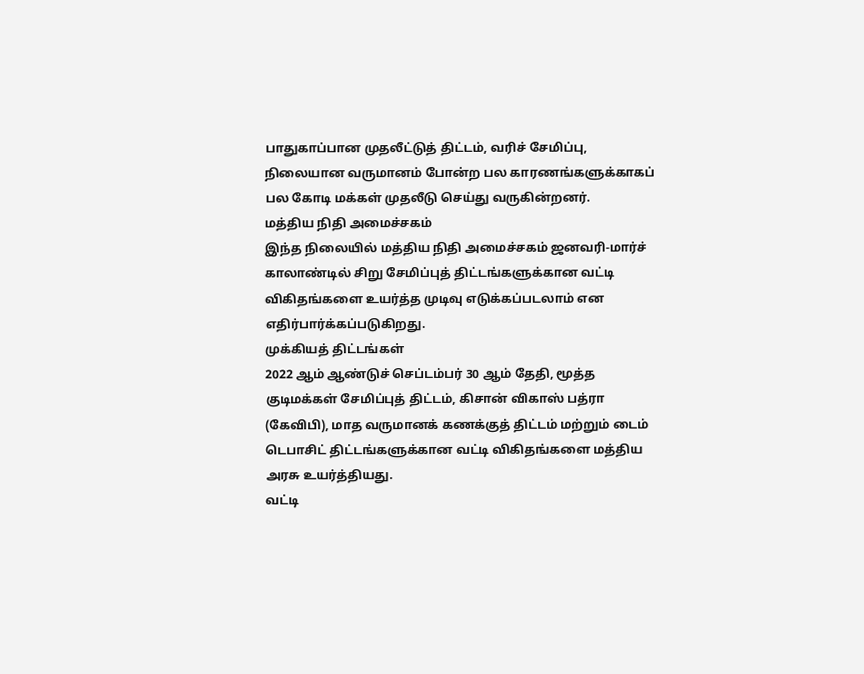பாதுகாப்பான முதலீட்டுத் திட்டம், வரிச் சேமிப்பு, நிலையான வருமானம் போன்ற பல காரணங்களுக்காகப் பல கோடி மக்கள் முதலீடு செய்து வருகின்றனர்.
மத்திய நிதி அமைச்சகம்
இந்த நிலையில் மத்திய நிதி அமைச்சகம் ஜனவரி-மார்ச் காலாண்டில் சிறு சேமிப்புத் திட்டங்களுக்கான வட்டி விகிதங்களை உயர்த்த முடிவு எடுக்கப்படலாம் என எதிர்பார்க்கப்படுகிறது.
முக்கியத் திட்டங்கள்
2022 ஆம் ஆண்டுச் செப்டம்பர் 30 ஆம் தேதி, மூத்த குடிமக்கள் சேமிப்புத் திட்டம், கிசான் விகாஸ் பத்ரா (கேவிபி), மாத வருமானக் கணக்குத் திட்டம் மற்றும் டைம் டெபாசிட் திட்டங்களுக்கான வட்டி விகிதங்களை மத்திய அரசு உயர்த்தியது.
வட்டி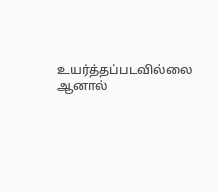உயர்த்தப்படவில்லை
ஆனால்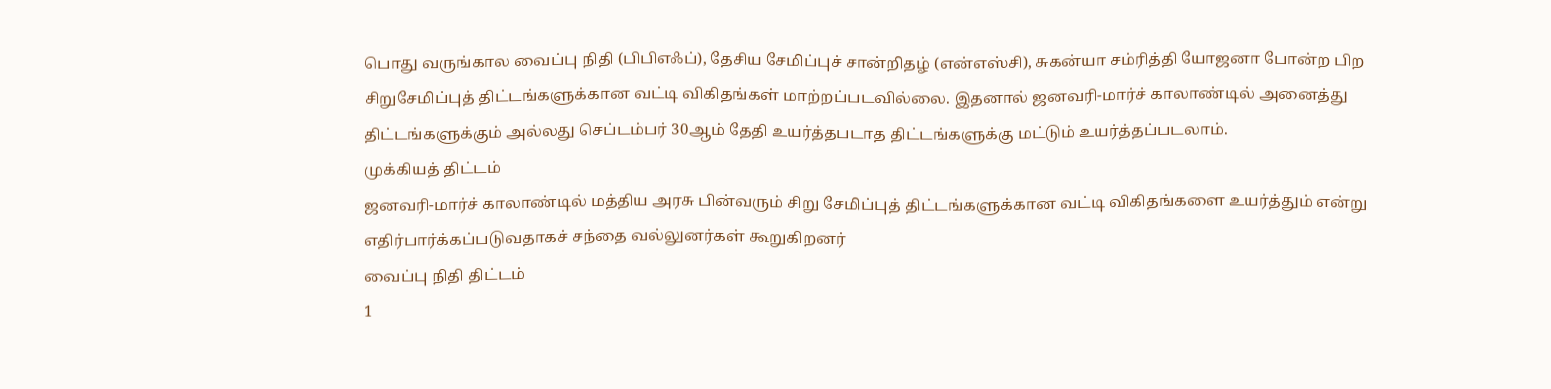பொது வருங்கால வைப்பு நிதி (பிபிஎஃப்), தேசிய சேமிப்புச் சான்றிதழ் (என்எஸ்சி), சுகன்யா சம்ரித்தி யோஜனா போன்ற பிற சிறுசேமிப்புத் திட்டங்களுக்கான வட்டி விகிதங்கள் மாற்றப்படவில்லை. இதனால் ஜனவரி-மார்ச் காலாண்டில் அனைத்து திட்டங்களுக்கும் அல்லது செப்டம்பர் 30ஆம் தேதி உயர்த்தபடாத திட்டங்களுக்கு மட்டும் உயர்த்தப்படலாம்.
முக்கியத் திட்டம்
ஜனவரி-மார்ச் காலாண்டில் மத்திய அரசு பின்வரும் சிறு சேமிப்புத் திட்டங்களுக்கான வட்டி விகிதங்களை உயர்த்தும் என்று எதிர்பார்க்கப்படுவதாகச் சந்தை வல்லுனர்கள் கூறுகிறனர்
வைப்பு நிதி திட்டம்
1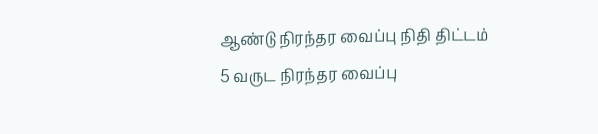ஆண்டு நிரந்தர வைப்பு நிதி திட்டம்
5 வருட நிரந்தர வைப்பு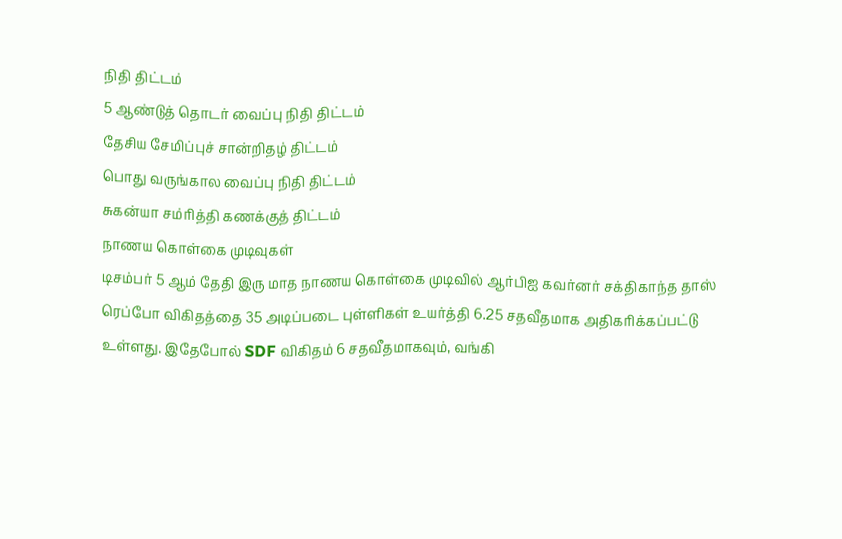நிதி திட்டம்
5 ஆண்டுத் தொடர் வைப்பு நிதி திட்டம்
தேசிய சேமிப்புச் சான்றிதழ் திட்டம்
பொது வருங்கால வைப்பு நிதி திட்டம்
சுகன்யா சம்ரித்தி கணக்குத் திட்டம்
நாணய கொள்கை முடிவுகள்
டிசம்பர் 5 ஆம் தேதி இரு மாத நாணய கொள்கை முடிவில் ஆர்பிஐ கவர்னர் சக்திகாந்த தாஸ் ரெப்போ விகிதத்தை 35 அடிப்படை புள்ளிகள் உயர்த்தி 6.25 சதவீதமாக அதிகரிக்கப்பட்டு உள்ளது. இதேபோல் SDF விகிதம் 6 சதவீதமாகவும், வங்கி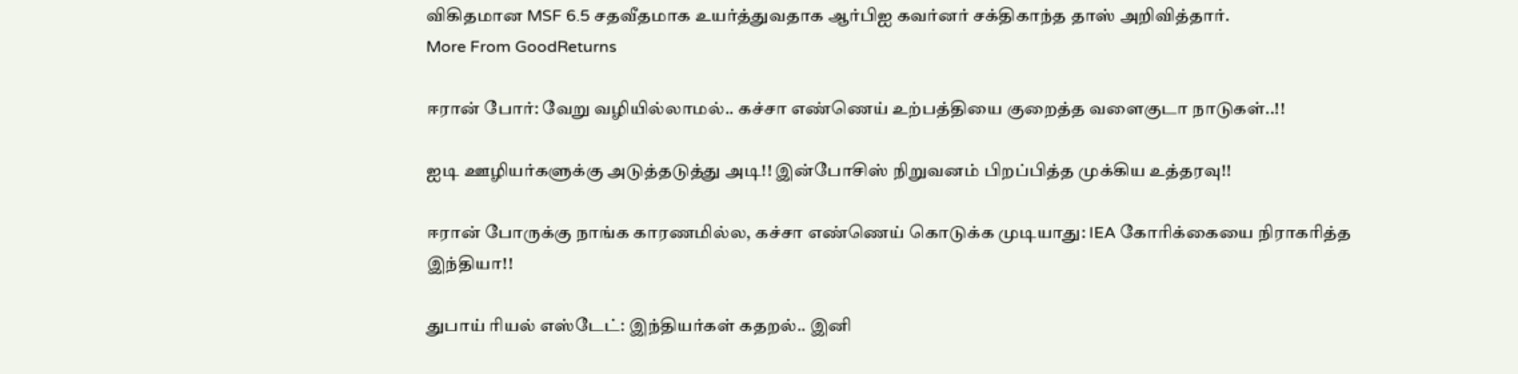விகிதமான MSF 6.5 சதவீதமாக உயர்த்துவதாக ஆர்பிஐ கவர்னர் சக்திகாந்த தாஸ் அறிவித்தார்.
More From GoodReturns

ஈரான் போர்: வேறு வழியில்லாமல்.. கச்சா எண்ணெய் உற்பத்தியை குறைத்த வளைகுடா நாடுகள்..!!

ஐடி ஊழியர்களுக்கு அடுத்தடுத்து அடி!! இன்போசிஸ் நிறுவனம் பிறப்பித்த முக்கிய உத்தரவு!!

ஈரான் போருக்கு நாங்க காரணமில்ல, கச்சா எண்ணெய் கொடுக்க முடியாது: IEA கோரிக்கையை நிராகரித்த இந்தியா!!

துபாய் ரியல் எஸ்டேட்: இந்தியர்கள் கதறல்.. இனி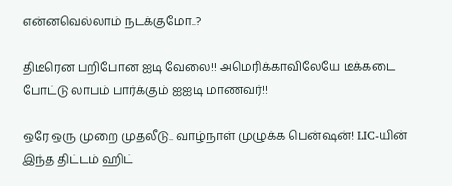என்னவெல்லாம் நடக்குமோ..?

திடீரென பறிபோன ஐடி வேலை!! அமெரிக்காவிலேயே டீக்கடை போட்டு லாபம் பார்க்கும் ஐஐடி மாணவர்!!

ஒரே ஒரு முறை முதலீடு.. வாழ்நாள் முழுக்க பென்ஷன்! LIC-யின் இந்த திட்டம் ஹிட்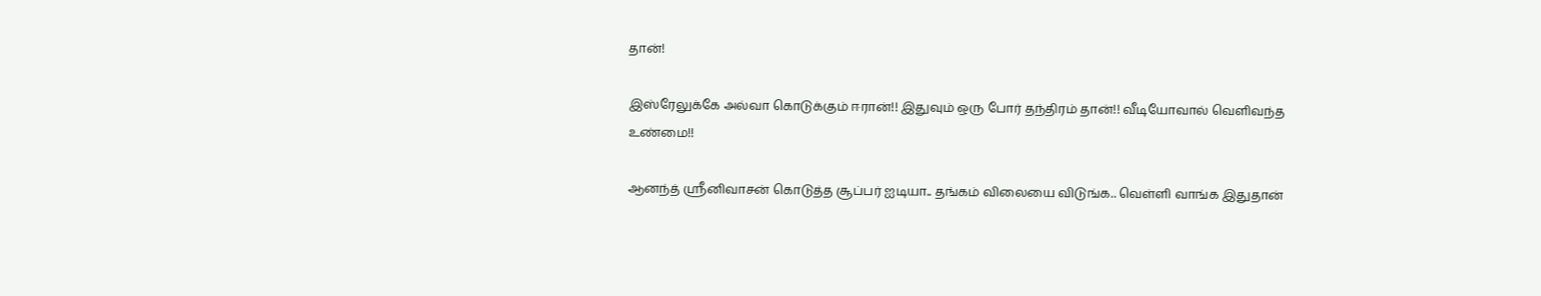தான்!

இஸ்ரேலுக்கே அல்வா கொடுக்கும் ஈரான்!! இதுவும் ஒரு போர் தந்திரம் தான்!! வீடியோவால் வெளிவந்த உண்மை!!

ஆனந்த் ஸ்ரீனிவாசன் கொடுத்த சூப்பர் ஐடியா.. தங்கம் விலையை விடுங்க.. வெள்ளி வாங்க இதுதான்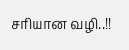சரியான வழி..!!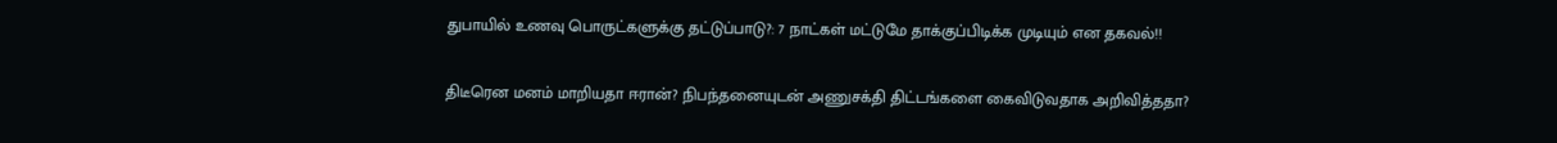துபாயில் உணவு பொருட்களுக்கு தட்டுப்பாடு?: 7 நாட்கள் மட்டுமே தாக்குப்பிடிக்க முடியும் என தகவல்!!

திடீரென மனம் மாறியதா ஈரான்? நிபந்தனையுடன் அணுசக்தி திட்டங்களை கைவிடுவதாக அறிவித்ததா?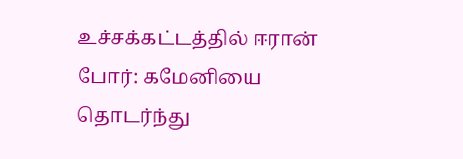உச்சக்கட்டத்தில் ஈரான் போர்: கமேனியை தொடர்ந்து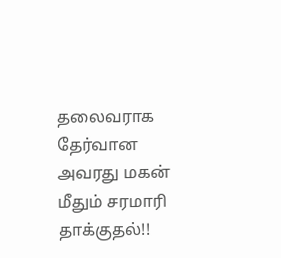தலைவராக தேர்வான அவரது மகன் மீதும் சரமாரி தாக்குதல்!!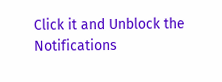Click it and Unblock the Notifications